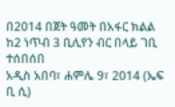በ2014 በጀት ዓመት በአፋር ክልል ከ2 ነጥብ 3 ቢሊየን ብር በላይ ገቢ ተሰበሰበ
አዲስ አበባ፣ ሐምሌ 9፣ 2014 (ኤፍ ቢ ሲ)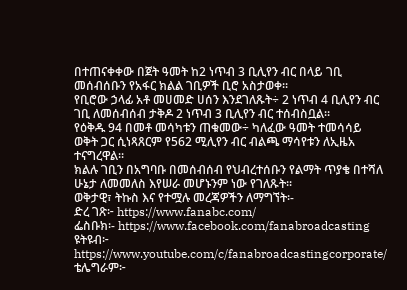በተጠናቀቀው በጀት ዓመት ከ2 ነጥብ 3 ቢሊየን ብር በላይ ገቢ መሰብሰቡን የአፋር ክልል ገቢዎች ቢሮ አስታወቀ፡፡
የቢሮው ኃላፊ አቶ መሀመድ ሀሰን እንደገለጹት÷ 2 ነጥብ 4 ቢሊየን ብር ገቢ ለመሰብሰብ ታቅዶ 2 ነጥብ 3 ቢሊየን ብር ተሰብስቧል፡፡
የዕቅዱ 94 በመቶ መሳካቱን ጠቁመው÷ ካለፈው ዓመት ተመሳሳይ ወቅት ጋር ሲነጻጸርም የ562 ሚሊየን ብር ብልጫ ማሳየቱን ለኢዜአ ተናግረዋል፡፡
ክልሉ ገቢን በአግባቡ በመሰብሰብ የህብረተሰቡን የልማት ጥያቄ በተሻለ ሁኔታ ለመመለስ እየሠራ መሆኑንም ነው የገለጹት፡፡
ወቅታዊ፣ ትኩስ እና የተሟሉ መረጃዎችን ለማግኘት፡-
ድረ ገጽ፦ https://www.fanabc.com/
ፌስቡክ፡- https://www.facebook.com/fanabroadcasting
ዩትዩብ፦ https://www.youtube.com/c/fanabroadcastingcorporate/
ቴሌግራም፦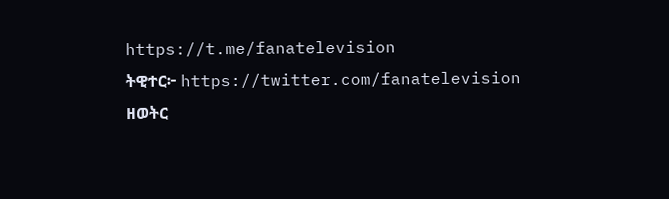https://t.me/fanatelevision
ትዊተር፦ https://twitter.com/fanatelevision
ዘወትር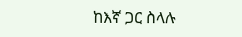ከእኛ ጋር ስላሉ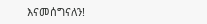እናመሰግናለን!